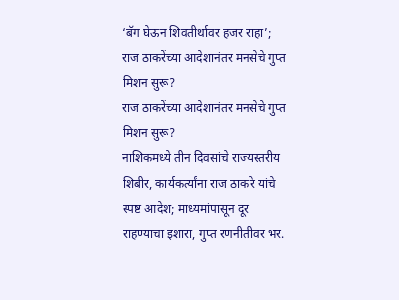‘बॅग घेऊन शिवतीर्थावर हजर राहा’; राज ठाकरेंच्या आदेशानंतर मनसेचे गुप्त मिशन सुरू?
राज ठाकरेंच्या आदेशानंतर मनसेचे गुप्त मिशन सुरू?
नाशिकमध्ये तीन दिवसांचे राज्यस्तरीय शिबीर, कार्यकर्त्यांना राज ठाकरे यांचे स्पष्ट आदेश; माध्यमांपासून दूर राहण्याचा इशारा, गुप्त रणनीतीवर भर.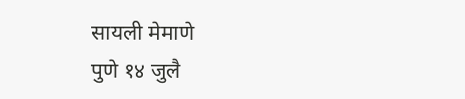सायली मेमाणे
पुणे १४ जुलै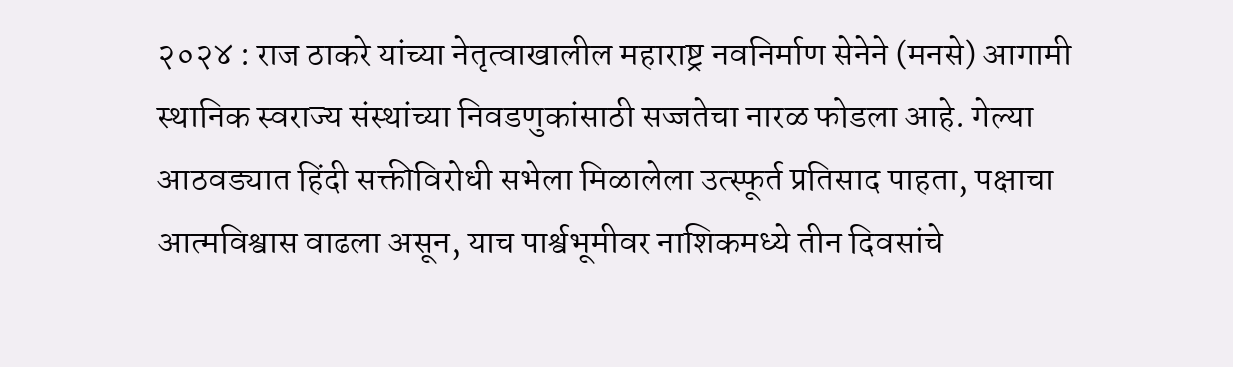२०२४ : राज ठाकरे यांच्या नेतृत्वाखालील महाराष्ट्र नवनिर्माण सेनेने (मनसे) आगामी स्थानिक स्वराज्य संस्थांच्या निवडणुकांसाठी सज्जतेचा नारळ फोडला आहे. गेल्या आठवड्यात हिंदी सक्तीविरोधी सभेला मिळालेला उत्स्फूर्त प्रतिसाद पाहता, पक्षाचा आत्मविश्वास वाढला असून, याच पार्श्वभूमीवर नाशिकमध्ये तीन दिवसांचे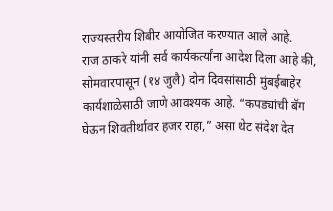राज्यस्तरीय शिबीर आयोजित करण्यात आले आहे.
राज ठाकरे यांनी सर्व कार्यकर्त्यांना आदेश दिला आहे की, सोमवारपासून (१४ जुलै) दोन दिवसांसाठी मुंबईबाहेर कार्यशाळेसाठी जाणे आवश्यक आहे. “कपड्यांची बॅग घेऊन शिवतीर्थावर हजर राहा,” असा थेट संदेश देत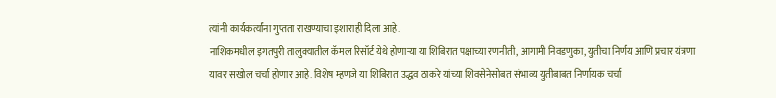त्यांनी कार्यकर्त्यांना गुप्तता राखण्याचा इशाराही दिला आहे.
नाशिकमधील इगतपुरी तालुक्यातील कॅमल रिसॉर्ट येथे होणाऱ्या या शिबिरात पक्षाच्या रणनीती, आगामी निवडणुका, युतीचा निर्णय आणि प्रचार यंत्रणा यावर सखोल चर्चा होणार आहे. विशेष म्हणजे या शिबिरात उद्धव ठाकरे यांच्या शिवसेनेसोबत संभाव्य युतीबाबत निर्णायक चर्चा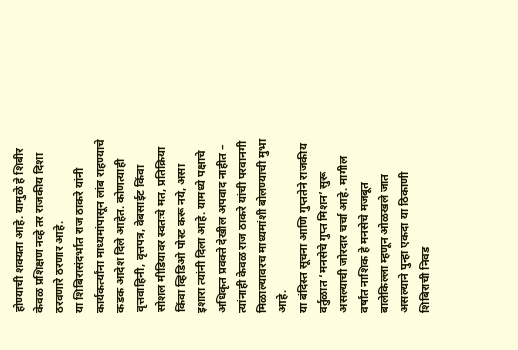होण्याची शक्यता आहे. यामुळे हे शिबीर केवळ प्रशिक्षण नव्हे तर राजकीय दिशा ठरवणारे ठरणार आहे.
या शिबिरासंदर्भात राज ठाकरे यांनी कार्यकर्त्यांना माध्यमांपासून लांब राहण्याचे कडक आदेश दिले आहेत. कोणत्याही वृत्तवाहिनी, वृत्तपत्र, वेबसाईट किंवा सोशल मीडियावर स्वतःचे मत, प्रतिक्रिया किंवा व्हिडिओ पोस्ट करू नये, असा इशारा त्यांनी दिला आहे. यामध्ये पक्षाचे अधिकृत प्रवक्ते देखील अपवाद नाहीत – त्यांनाही केवळ राज ठाकरे यांची परवानगी मिळाल्यावरच माध्यमांशी बोलण्याची मुभा आहे.
या बंदिस्त सूचना आणि गुप्ततेने राजकीय वर्तुळात ‘मनसेचे गुप्त मिशन’ सुरू असल्याची जोरदार चर्चा आहे. मागील वर्षांत नाशिक हे मनसेचे मजबूत बालेकिल्ला म्हणून ओळखले जात असल्याने पुन्हा एकदा या ठिकाणी शिबिराची निवड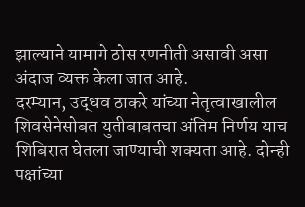झाल्याने यामागे ठोस रणनीती असावी असा अंदाज व्यक्त केला जात आहे.
दरम्यान, उद्धव ठाकरे यांच्या नेतृत्वाखालील शिवसेनेसोबत युतीबाबतचा अंतिम निर्णय याच शिबिरात घेतला जाण्याची शक्यता आहे. दोन्ही पक्षांच्या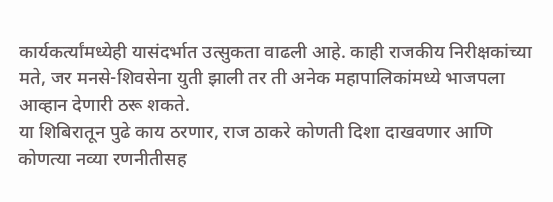कार्यकर्त्यांमध्येही यासंदर्भात उत्सुकता वाढली आहे. काही राजकीय निरीक्षकांच्या मते, जर मनसे-शिवसेना युती झाली तर ती अनेक महापालिकांमध्ये भाजपला आव्हान देणारी ठरू शकते.
या शिबिरातून पुढे काय ठरणार, राज ठाकरे कोणती दिशा दाखवणार आणि कोणत्या नव्या रणनीतीसह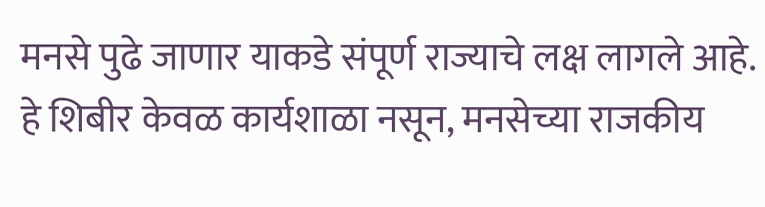मनसे पुढे जाणार याकडे संपूर्ण राज्याचे लक्ष लागले आहे. हे शिबीर केवळ कार्यशाळा नसून, मनसेच्या राजकीय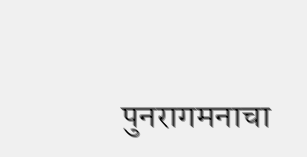पुनरागमनाचा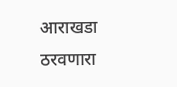आराखडा ठरवणारा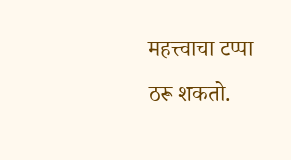महत्त्वाचा टप्पा ठरू शकतो.